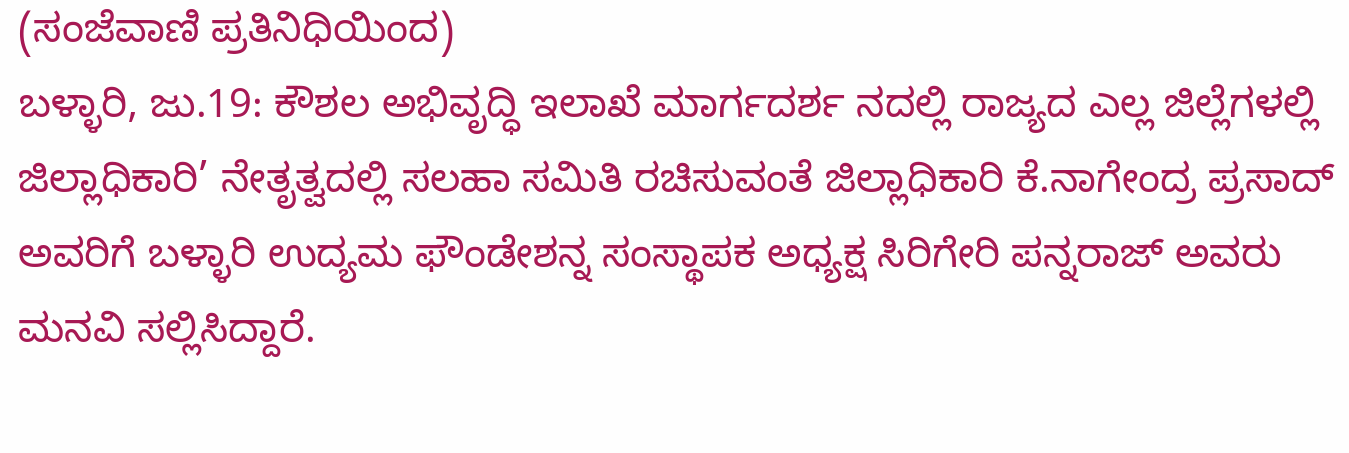(ಸಂಜೆವಾಣಿ ಪ್ರತಿನಿಧಿಯಿಂದ)
ಬಳ್ಳಾರಿ, ಜು.19: ಕೌಶಲ ಅಭಿವೃದ್ಧಿ ಇಲಾಖೆ ಮಾರ್ಗದರ್ಶ ನದಲ್ಲಿ ರಾಜ್ಯದ ಎಲ್ಲ ಜಿಲ್ಲೆಗಳಲ್ಲಿ ಜಿಲ್ಲಾಧಿಕಾರಿ’ ನೇತೃತ್ವದಲ್ಲಿ ಸಲಹಾ ಸಮಿತಿ ರಚಿಸುವಂತೆ ಜಿಲ್ಲಾಧಿಕಾರಿ ಕೆ.ನಾಗೇಂದ್ರ ಪ್ರಸಾದ್ ಅವರಿಗೆ ಬಳ್ಳಾರಿ ಉದ್ಯಮ ಫೌಂಡೇಶನ್ನ ಸಂಸ್ಥಾಪಕ ಅಧ್ಯಕ್ಷ ಸಿರಿಗೇರಿ ಪನ್ನರಾಜ್ ಅವರು ಮನವಿ ಸಲ್ಲಿಸಿದ್ದಾರೆ.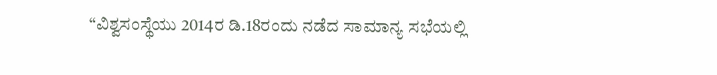“ವಿಶ್ವಸಂಸ್ಥೆಯು 2014ರ ಡಿ.18ರಂದು ನಡೆದ ಸಾಮಾನ್ಯ ಸಭೆಯಲ್ಲಿ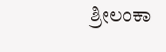ಶ್ರೀಲಂಕಾ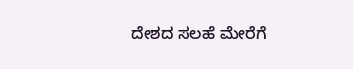ದೇಶದ ಸಲಹೆ ಮೇರೆಗೆ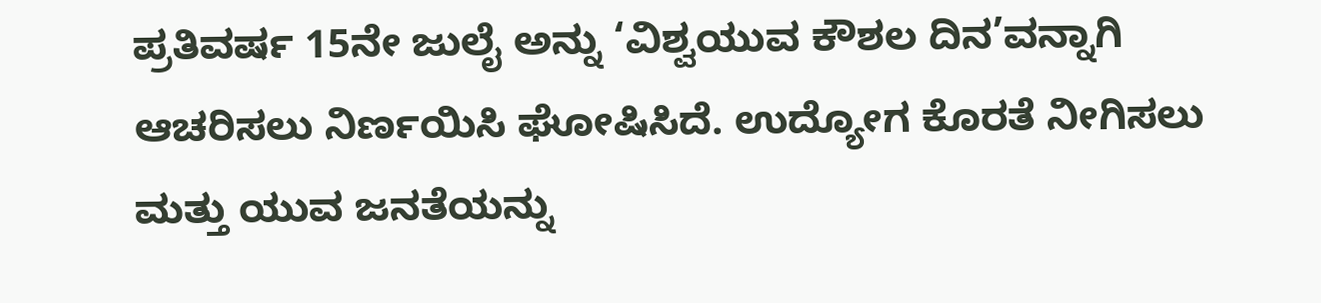ಪ್ರತಿವರ್ಷ 15ನೇ ಜುಲೈ ಅನ್ನು ‘ವಿಶ್ವಯುವ ಕೌಶಲ ದಿನ’ವನ್ನಾಗಿ ಆಚರಿಸಲು ನಿರ್ಣಯಿಸಿ ಘೋಷಿಸಿದೆ. ಉದ್ಯೋಗ ಕೊರತೆ ನೀಗಿಸಲು ಮತ್ತು ಯುವ ಜನತೆಯನ್ನು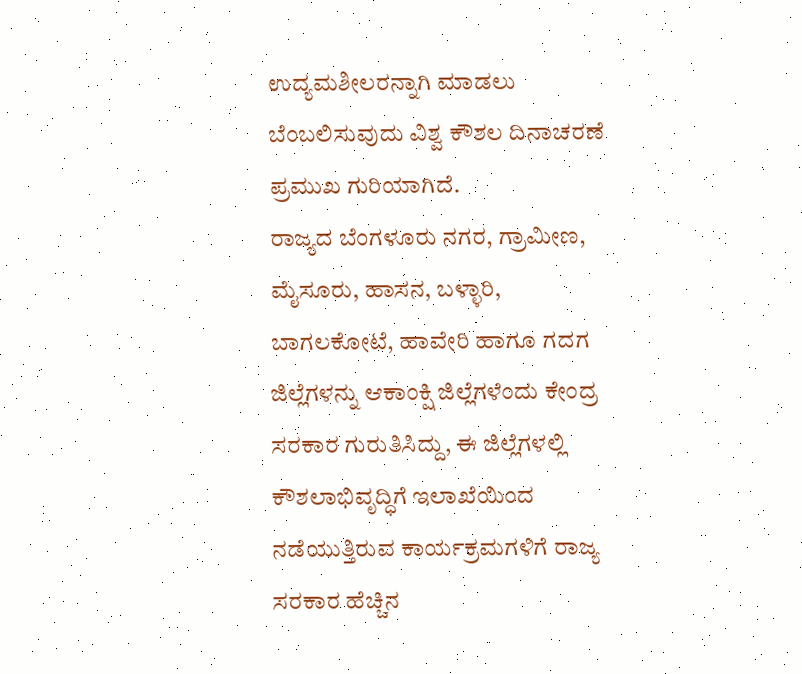ಉದ್ಯಮಶೀಲರನ್ನಾಗಿ ಮಾಡಲು ಬೆಂಬಲಿಸುವುದು ವಿಶ್ವ ಕೌಶಲ ದಿನಾಚರಣೆ ಪ್ರಮುಖ ಗುರಿಯಾಗಿದೆ.
ರಾಜ್ಯದ ಬೆಂಗಳೂರು ನಗರ, ಗ್ರಾಮೀಣ, ಮೈಸೂರು, ಹಾಸನ, ಬಳ್ಳಾರಿ, ಬಾಗಲಕೋಟೆ, ಹಾವೇರಿ ಹಾಗೂ ಗದಗ ಜಿಲ್ಲೆಗಳನ್ನು ಆಕಾಂಕ್ಷಿ ಜಿಲ್ಲೆಗಳೆಂದು ಕೇಂದ್ರ ಸರಕಾರ ಗುರುತಿಸಿದ್ದು, ಈ ಜಿಲ್ಲೆಗಳಲ್ಲಿ ಕೌಶಲಾಭಿವೃದ್ಧಿಗೆ ಇಲಾಖೆಯಿಂದ ನಡೆಯುತ್ತಿರುವ ಕಾರ್ಯಕ್ರಮಗಳಿಗೆ ರಾಜ್ಯ ಸರಕಾರ ಹೆಚ್ಚಿನ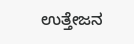ಉತ್ತೇಜನ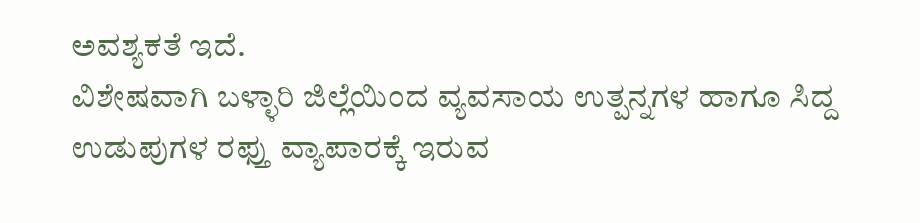ಅವಶ್ಯಕತೆ ಇದೆ.
ವಿಶೇಷವಾಗಿ ಬಳ್ಳಾರಿ ಜಿಲ್ಲೆಯಿಂದ ವ್ಯವಸಾಯ ಉತ್ಪನ್ನಗಳ ಹಾಗೂ ಸಿದ್ದ ಉಡುಪುಗಳ ರಫ್ತು ವ್ಯಾಪಾರಕ್ಕೆ ಇರುವ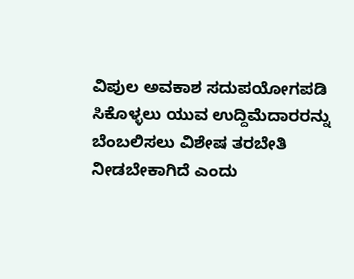ವಿಪುಲ ಅವಕಾಶ ಸದುಪಯೋಗಪಡಿ ಸಿಕೊಳ್ಳಲು ಯುವ ಉದ್ದಿಮೆದಾರರನ್ನು ಬೆಂಬಲಿಸಲು ವಿಶೇಷ ತರಬೇತಿ ನೀಡಬೇಕಾಗಿದೆ ಎಂದು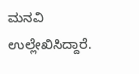ಮನವಿ ಉಲ್ಲೇಖಿಸಿದ್ದಾರೆ.